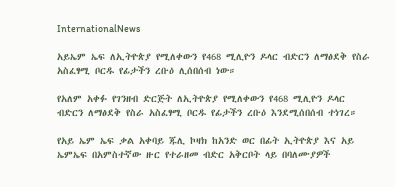InternationalNews

አይኤም ኤፍ ለኢትዮጵያ የሚለቀውን የ468 ሚሊዮን ዶላር ብድርን ለማፅደቅ የስራ አስፈፃሚ ቦርዱ የፊታችን ረቡዕ ሊሰበሰብ ነው።

የአለም አቀፉ የገንዘብ ድርጅት ለኢትዮጵያ የሚለቀውን የ468 ሚሊዮን ዶላር ብድርን ለማፅደቅ የስራ አስፈፃሚ ቦርዱ የፊታችን ረቡዕ እንደሚሰበሰብ ተነገረ።

የአይ ኤም ኤፍ ቃል አቀባይ ጁሊ ኮዛክ ከአንድ ወር በፊት ኢትዮጵያ እና አይ ኤምኤፍ በአምስተኛው ዙር የተራዘመ ብድር አቅርቦት ላይ በባለሙያዎች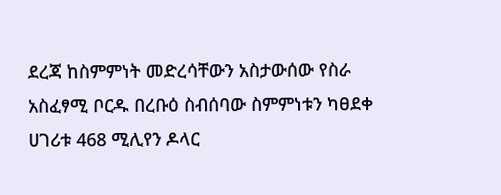ደረጃ ከስምምነት መድረሳቸውን አስታውሰው የስራ አስፈፃሚ ቦርዱ በረቡዕ ስብሰባው ስምምነቱን ካፀደቀ ሀገሪቱ 468 ሚሊየን ዶላር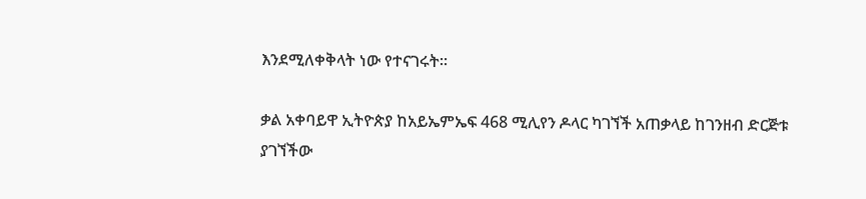እንደሚለቀቅላት ነው የተናገሩት።

ቃል አቀባይዋ ኢትዮጵያ ከአይኤምኤፍ 468 ሚሊየን ዶላር ካገኘች አጠቃላይ ከገንዘብ ድርጅቱ ያገኘችው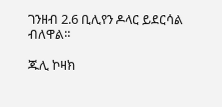ገንዘብ 2.6 ቢሊየን ዶላር ይደርሳል ብለዋል።

ጁሊ ኮዛክ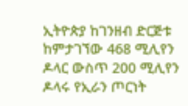ኢትዮጵያ ከገንዘብ ድርጅቱ ከምታገኘው 468 ሚሊየን ዶላር ውስጥ 200 ሚሊየን ዶላሩ የኢራን ጦርነት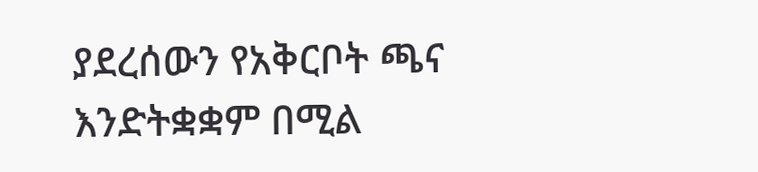ያደረሰውን የአቅርቦት ጫና እንድትቋቋም በሚል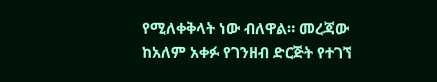የሚለቀቅላት ነው ብለዋል። መረጃው ከአለም አቀፉ የገንዘብ ድርጅት የተገኘ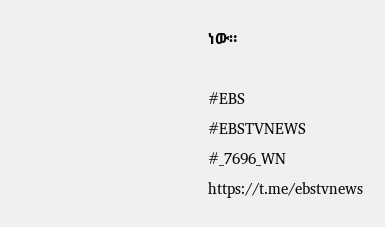ነው።

#EBS
#EBSTVNEWS
#_7696_WN
https://t.me/ebstvnews